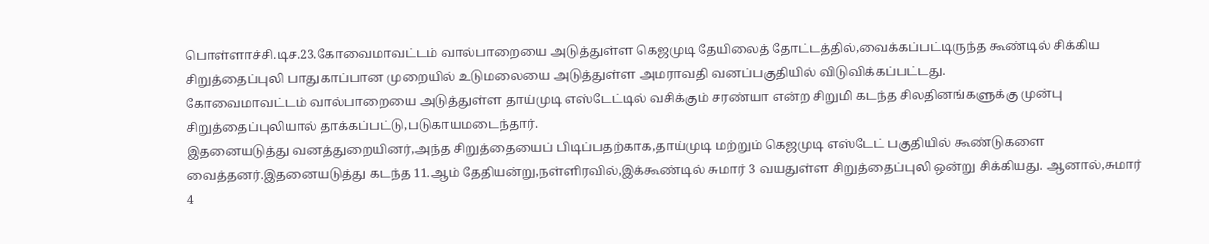பொள்ளாச்சி.டிச.23.கோவைமாவட்டம் வால்பாறையை அடுத்துள்ள கெஜமுடி தேயிலைத் தோட்டத்தில்,வைக்கப்பட்டிருந்த கூண்டில் சிக்கிய சிறுத்தைப்புலி பாதுகாப்பான முறையில் உடுமலையை அடுத்துள்ள அமராவதி வனப்பகுதியில் விடுவிக்கப்பட்டது.
கோவைமாவட்டம் வால்பாறையை அடுத்துள்ள தாய்முடி எஸ்டேட்டில் வசிக்கும் சரண்யா என்ற சிறுமி கடந்த சிலதினங்களுக்கு முன்பு சிறுத்தைப்புலியால் தாக்கப்பட்டு,படுகாயமடைந்தார்.
இதனையடுத்து வனத்துறையினர்,அந்த சிறுத்தையைப் பிடிப்பதற்காக,தாய்முடி மற்றும் கெஜமுடி எஸ்டேட் பகுதியில் கூண்டுகளை வைத்தனர்.இதனையடுத்து கடந்த 11.ஆம் தேதியன்று,நள்ளிரவில்,இக்கூண்டில் சுமார் 3 வயதுள்ள சிறுத்தைப்புலி ஒன்று சிக்கியது. ஆனால்,சுமார் 4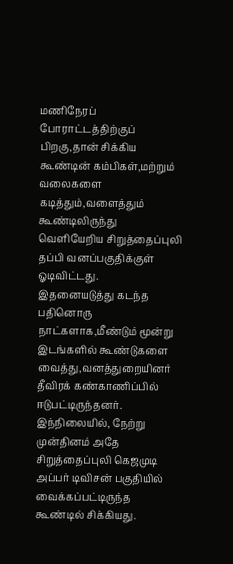மணிநேரப் போராட்டத்திற்குப் பிறகு,தான் சிக்கிய கூண்டின் கம்பிகள்,மற்றும் வலைகளை கடித்தும்,வளைத்தும் கூண்டிலிருந்து வெளியேறிய சிறுத்தைப்புலி தப்பி வனப்பகுதிக்குள் ஓடிவிட்டது.
இதனையடுத்து கடந்த பதினொரு நாட்களாக,மீண்டும் மூன்று இடங்களில் கூண்டுகளை வைத்து,வனத்துறையினர் தீவிரக் கண்காணிப்பில் ஈடுபட்டிருந்தனர்.
இந்நிலையில், நேற்று முன்தினம் அதே சிறுத்தைப்புலி கெஜமுடி அப்பர் டிவிசன் பகுதியில் வைக்கப்பட்டிருந்த கூண்டில் சிக்கியது.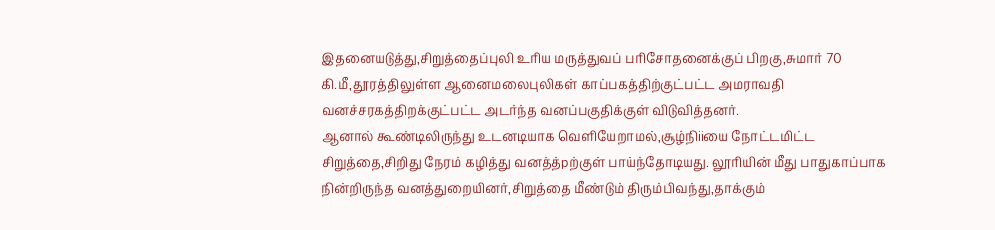இதனையடுத்து,சிறுத்தைப்புலி உரிய மருத்துவப் பரிசோதனைக்குப் பிறகு,சுமார் 70 கி.மீ,தூரத்திலுள்ள ஆனைமலைபுலிகள் காப்பகத்திற்குட்பட்ட அமராவதி வனச்சரகத்திறக்குட்பட்ட அடர்ந்த வனப்பகுதிக்குள் விடுவித்தனர்.
ஆனால் கூண்டிலிருந்து உடனடியாக வெளியேறாமல்,சூழ்நிiiயை நோட்டமிட்ட சிறுத்தை,சிறிது நேரம் கழித்து வனத்த்pற்குள் பாய்ந்தோடியது. லூரியின் மீது பாதுகாப்பாக நின்றிருந்த வனத்துறையினர்,சிறுத்தை மீண்டும் திரும்பிவந்து,தாக்கும்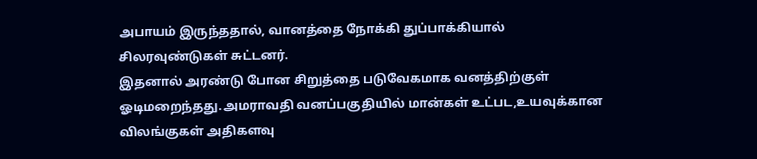அபாயம் இருந்ததால், வானத்தை நோக்கி துப்பாக்கியால் சிலரவுண்டுகள் சுட்டனர்.
இதனால் அரண்டு போன சிறுத்தை படுவேகமாக வனத்திற்குள் ஓடிமறைந்தது.அமராவதி வனப்பகுதியில் மான்கள் உட்பட,உயவுக்கான விலங்குகள் அதிகளவு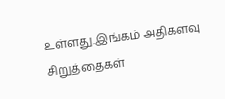உள்ளது.இங்கம் அதிகளவு சிறுத்தைகள்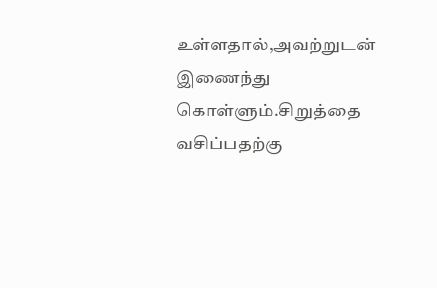உள்ளதால்,அவற்றுடன் இணைந்து கொள்ளும்.சிறுத்தை வசிப்பதற்கு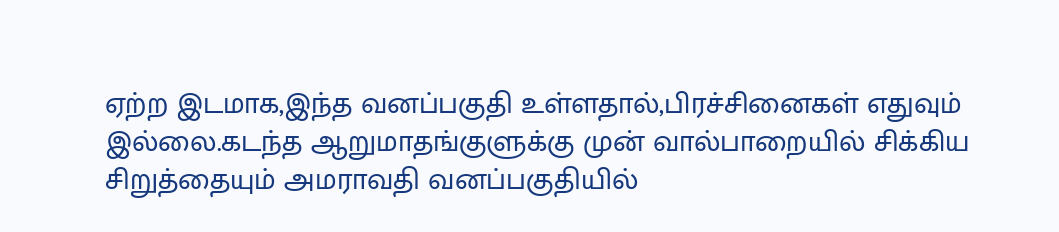ஏற்ற இடமாக,இந்த வனப்பகுதி உள்ளதால்,பிரச்சினைகள் எதுவும் இல்லை.கடந்த ஆறுமாதங்குளுக்கு முன் வால்பாறையில் சிக்கிய சிறுத்தையும் அமராவதி வனப்பகுதியில்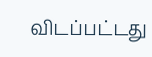விடப்பட்டது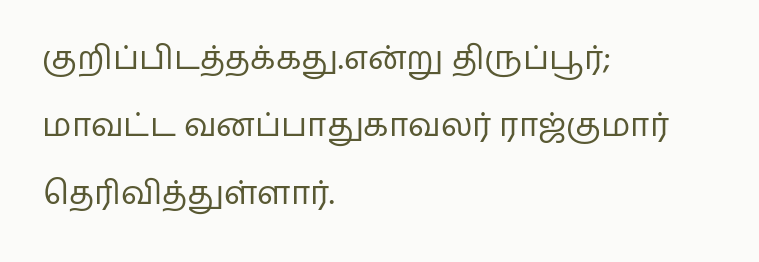குறிப்பிடத்தக்கது.என்று திருப்பூர்; மாவட்ட வனப்பாதுகாவலர் ராஜ்குமார் தெரிவித்துள்ளார்.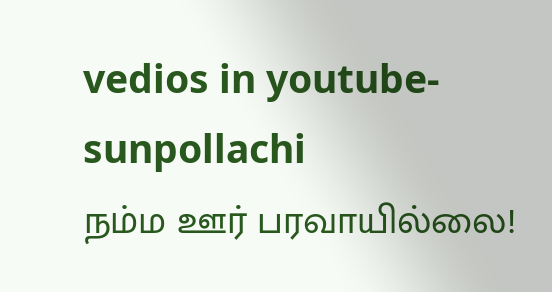vedios in youtube-sunpollachi
நம்ம ஊர் பரவாயில்லை!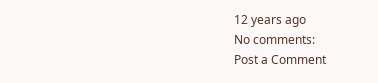12 years ago
No comments:
Post a Comment